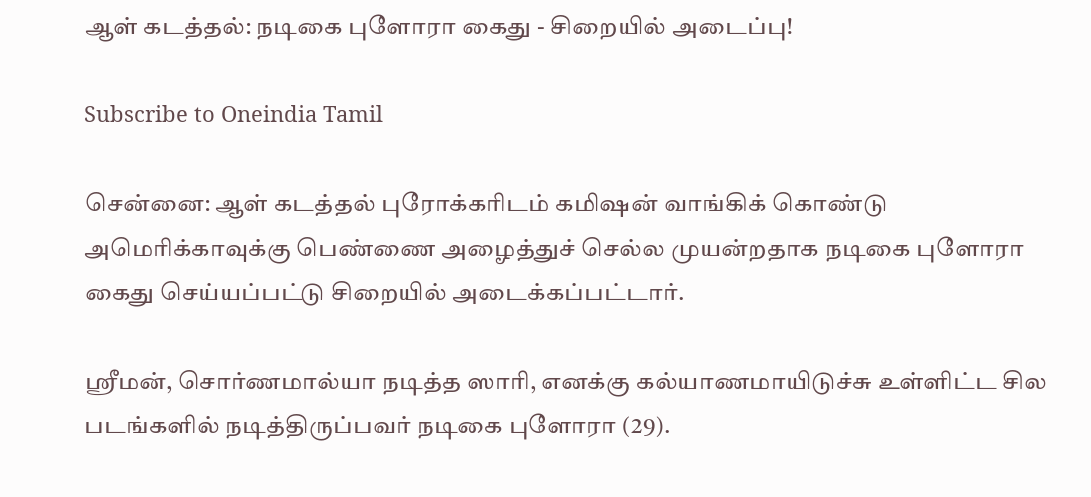ஆள் கடத்தல்: நடிகை புளோரா கைது - சிறையில் அடைப்பு!

Subscribe to Oneindia Tamil

சென்னை: ஆள் கடத்தல் புரோக்கரிடம் கமிஷன் வாங்கிக் கொண்டு அமெரிக்காவுக்கு பெண்ணை அழைத்துச் செல்ல முயன்றதாக நடிகை புளோரா கைது செய்யப்பட்டு சிறையில் அடைக்கப்பட்டார்.

ஸ்ரீமன், சொர்ணமால்யா நடித்த ஸாரி, எனக்கு கல்யாணமாயிடுச்சு உள்ளிட்ட சில படங்களில் நடித்திருப்பவர் நடிகை புளோரா (29).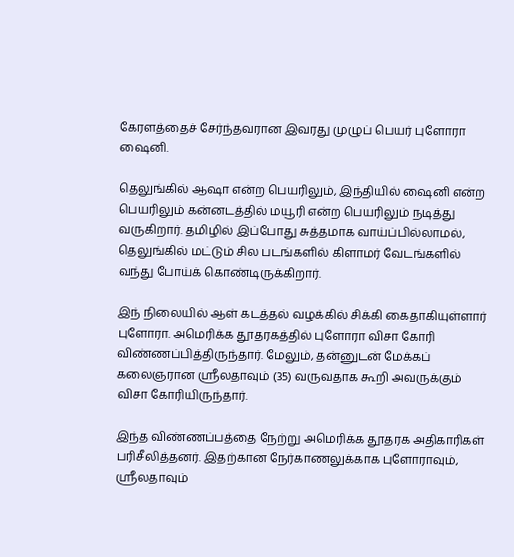கேரளத்தைச் சேர்ந்தவரான இவரது முழுப் பெயர் புளோரா ஷைனி.

தெலுங்கில் ஆஷா என்ற பெயரிலும், இந்தியில் ஷைனி என்ற பெயரிலும் கன்னடத்தில் மயூரி என்ற பெயரிலும் நடித்து வருகிறார். தமிழில் இப்போது சுத்தமாக வாய்ப்பில்லாமல், தெலுங்கில் மட்டும் சில படங்களில் கிளாமர் வேடங்களில் வந்து போய்க் கொண்டிருக்கிறார்.

இந் நிலையில் ஆள் கடத்தல் வழக்கில் சிக்கி கைதாகியுள்ளார் புளோரா. அமெரிக்க தூதரகத்தில் புளோரா விசா கோரி விண்ணப்பித்திருந்தார். மேலும், தன்னுடன் மேக்கப் கலைஞரான ஸ்ரீலதாவும் (35) வருவதாக கூறி அவருக்கும் விசா கோரியிருந்தார்.

இந்த விண்ணப்பத்தை நேற்று அமெரிக்க தூதரக அதிகாரிகள் பரிசீலித்தனர். இதற்கான நேர்காணலுக்காக புளோராவும், ஸ்ரீலதாவும்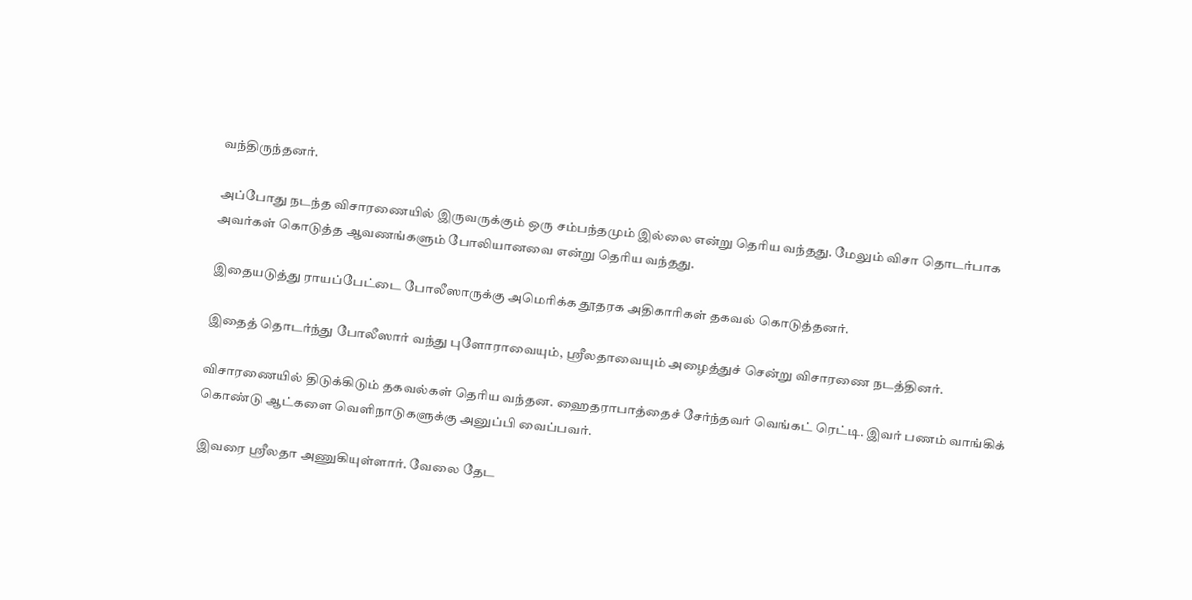வந்திருந்தனர்.

அப்போது நடந்த விசாரணையில் இருவருக்கும் ஒரு சம்பந்தமும் இல்லை என்று தெரிய வந்தது. மேலும் விசா தொடர்பாக அவர்கள் கொடுத்த ஆவணங்களும் போலியானவை என்று தெரிய வந்தது.

இதையடுத்து ராயப்பேட்டை போலீஸாருக்கு அமெரிக்க தூதரக அதிகாரிகள் தகவல் கொடுத்தனர்.

இதைத் தொடர்ந்து போலீஸார் வந்து புளோராவையும், ஸ்ரீலதாவையும் அழைத்துச் சென்று விசாரணை நடத்தினர்.

விசாரணையில் திடுக்கிடும் தகவல்கள் தெரிய வந்தன. ஹைதராபாத்தைச் சேர்ந்தவர் வெங்கட் ரெட்டி. இவர் பணம் வாங்கிக் கொண்டு ஆட்களை வெளிநாடுகளுக்கு அனுப்பி வைப்பவர்.

இவரை ஸ்ரீலதா அணுகியுள்ளார். வேலை தேட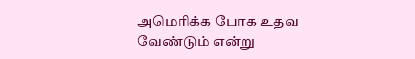அமெரிக்க போக உதவ வேண்டும் என்று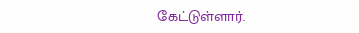கேட்டுள்ளார்.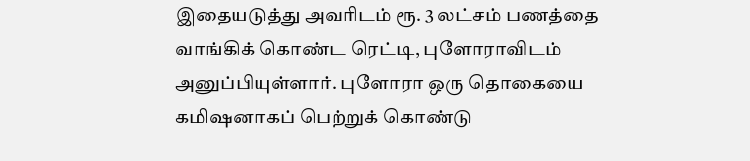இதையடுத்து அவரிடம் ரூ. 3 லட்சம் பணத்தை வாங்கிக் கொண்ட ரெட்டி, புளோராவிடம் அனுப்பியுள்ளார். புளோரா ஒரு தொகையை கமிஷனாகப் பெற்றுக் கொண்டு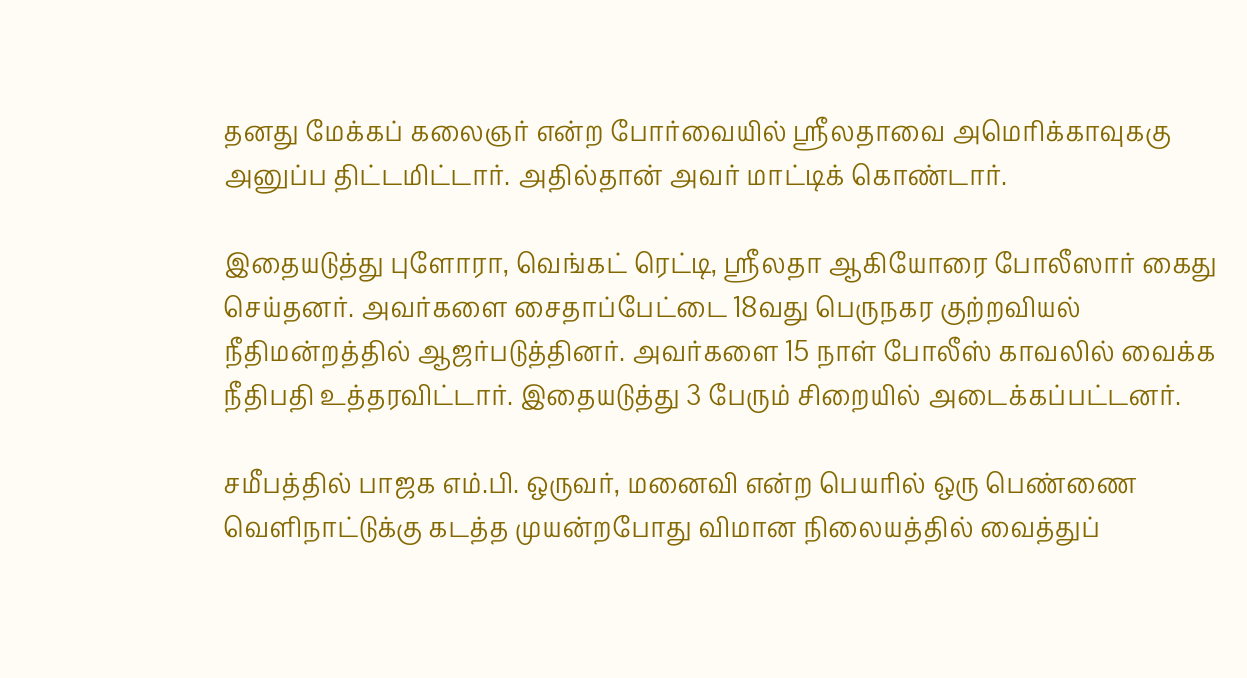தனது மேக்கப் கலைஞர் என்ற போர்வையில் ஸ்ரீலதாவை அமெரிக்காவுககு அனுப்ப திட்டமிட்டார். அதில்தான் அவர் மாட்டிக் கொண்டார்.

இதையடுத்து புளோரா, வெங்கட் ரெட்டி, ஸ்ரீலதா ஆகியோரை போலீஸார் கைது செய்தனர். அவர்களை சைதாப்பேட்டை 18வது பெருநகர குற்றவியல் நீதிமன்றத்தில் ஆஜர்படுத்தினர். அவர்களை 15 நாள் போலீஸ் காவலில் வைக்க நீதிபதி உத்தரவிட்டார். இதையடுத்து 3 பேரும் சிறையில் அடைக்கப்பட்டனர்.

சமீபத்தில் பாஜக எம்.பி. ஒருவர், மனைவி என்ற பெயரில் ஒரு பெண்ணை வெளிநாட்டுக்கு கடத்த முயன்றபோது விமான நிலையத்தில் வைத்துப்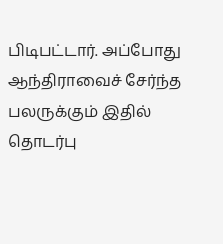பிடிபட்டார். அப்போது ஆந்திராவைச் சேர்ந்த பலருக்கும் இதில் தொடர்பு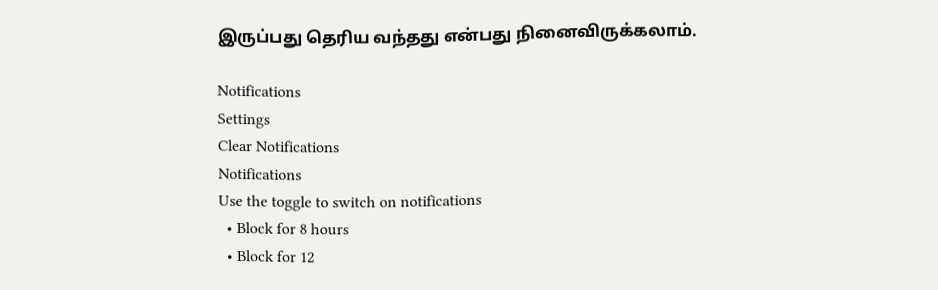இருப்பது தெரிய வந்தது என்பது நினைவிருக்கலாம்.

Notifications
Settings
Clear Notifications
Notifications
Use the toggle to switch on notifications
  • Block for 8 hours
  • Block for 12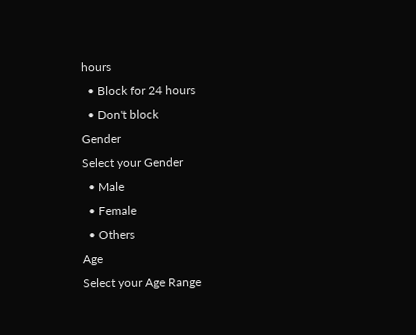hours
  • Block for 24 hours
  • Don't block
Gender
Select your Gender
  • Male
  • Female
  • Others
Age
Select your Age Range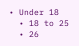• Under 18
  • 18 to 25
  • 26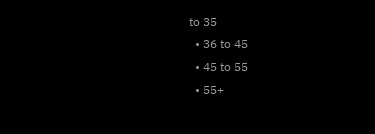to 35
  • 36 to 45
  • 45 to 55
  • 55+